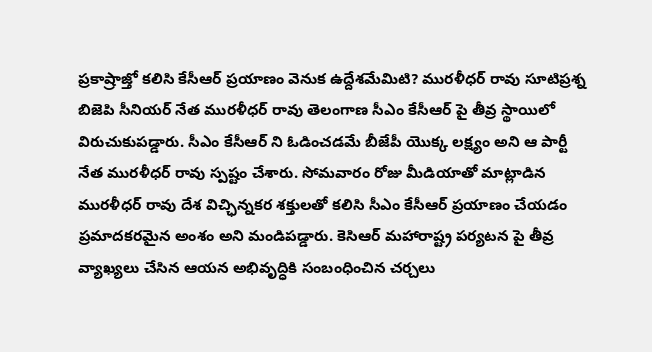ప్రకాష్రాజ్తో కలిసి కేసీఆర్ ప్రయాణం వెనుక ఉద్దేశమేమిటి? మురళీధర్ రావు సూటిప్రశ్న
బిజెపి సీనియర్ నేత మురళీధర్ రావు తెలంగాణ సీఎం కేసీఆర్ పై తీవ్ర స్థాయిలో విరుచుకుపడ్డారు. సీఎం కేసీఆర్ ని ఓడించడమే బీజేపీ యొక్క లక్ష్యం అని ఆ పార్టీ నేత మురళీధర్ రావు స్పష్టం చేశారు. సోమవారం రోజు మీడియాతో మాట్లాడిన మురళీధర్ రావు దేశ విచ్ఛిన్నకర శక్తులతో కలిసి సీఎం కేసీఆర్ ప్రయాణం చేయడం ప్రమాదకరమైన అంశం అని మండిపడ్డారు. కెసిఆర్ మహారాష్ట్ర పర్యటన పై తీవ్ర వ్యాఖ్యలు చేసిన ఆయన అభివృద్ధికి సంబంధించిన చర్చలు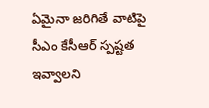ఏమైనా జరిగితే వాటిపై సీఎం కేసీఆర్ స్పష్టత ఇవ్వాలని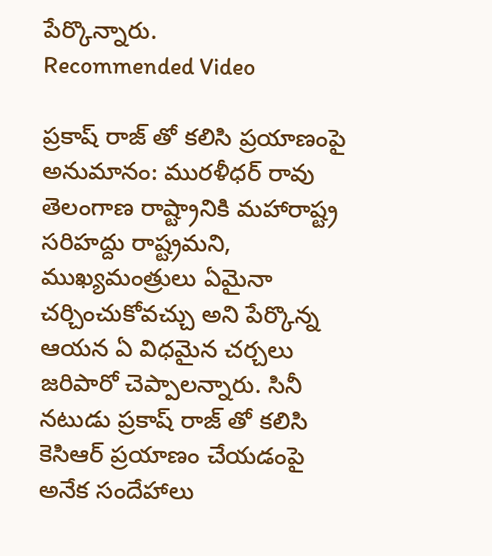పేర్కొన్నారు.
Recommended Video

ప్రకాష్ రాజ్ తో కలిసి ప్రయాణంపై అనుమానం: మురళీధర్ రావు
తెలంగాణ రాష్ట్రానికి మహారాష్ట్ర సరిహద్దు రాష్ట్రమని, ముఖ్యమంత్రులు ఏమైనా చర్చించుకోవచ్చు అని పేర్కొన్న ఆయన ఏ విధమైన చర్చలు జరిపారో చెప్పాలన్నారు. సినీ నటుడు ప్రకాష్ రాజ్ తో కలిసి కెసిఆర్ ప్రయాణం చేయడంపై అనేక సందేహాలు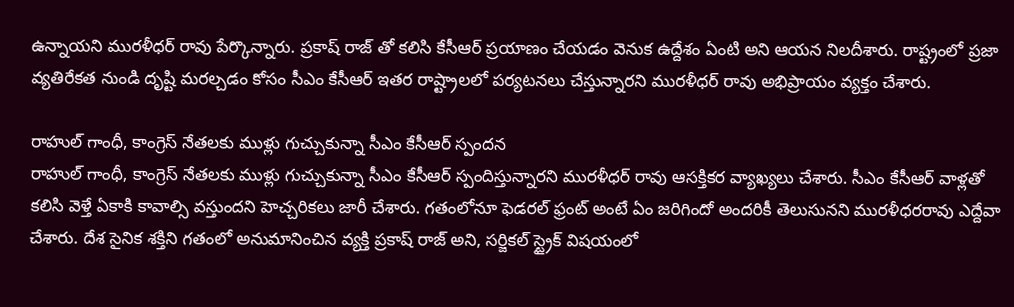ఉన్నాయని మురళీధర్ రావు పేర్కొన్నారు. ప్రకాష్ రాజ్ తో కలిసి కేసీఆర్ ప్రయాణం చేయడం వెనుక ఉద్దేశం ఏంటి అని ఆయన నిలదీశారు. రాష్ట్రంలో ప్రజా వ్యతిరేకత నుండి దృష్టి మరల్చడం కోసం సీఎం కేసీఆర్ ఇతర రాష్ట్రాలలో పర్యటనలు చేస్తున్నారని మురళీధర్ రావు అభిప్రాయం వ్యక్తం చేశారు.

రాహుల్ గాంధీ, కాంగ్రెస్ నేతలకు ముళ్లు గుచ్చుకున్నా సీఎం కేసీఆర్ స్పందన
రాహుల్ గాంధీ, కాంగ్రెస్ నేతలకు ముళ్లు గుచ్చుకున్నా సీఎం కేసీఆర్ స్పందిస్తున్నారని మురళీధర్ రావు ఆసక్తికర వ్యాఖ్యలు చేశారు. సీఎం కేసీఆర్ వాళ్లతో కలిసి వెళ్తే ఏకాకి కావాల్సి వస్తుందని హెచ్చరికలు జారీ చేశారు. గతంలోనూ ఫెడరల్ ఫ్రంట్ అంటే ఏం జరిగిందో అందరికీ తెలుసునని మురళీధరరావు ఎద్దేవా చేశారు. దేశ సైనిక శక్తిని గతంలో అనుమానించిన వ్యక్తి ప్రకాష్ రాజ్ అని, సర్జికల్ స్ట్రైక్ విషయంలో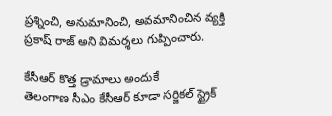ప్రశ్నించి, అనుమానించి, అవమానించిన వ్యక్తి ప్రకాష్ రాజ్ అని విమర్శలు గుప్పించారు.

కేసీఆర్ కొత్త డ్రామాలు అందుకే
తెలంగాణ సీఎం కేసీఆర్ కూడా సర్జికల్ స్ట్రైక్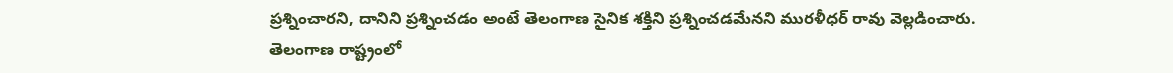ప్రశ్నించారని, దానిని ప్రశ్నించడం అంటే తెలంగాణ సైనిక శక్తిని ప్రశ్నించడమేనని మురళీధర్ రావు వెల్లడించారు.
తెలంగాణ రాష్ట్రంలో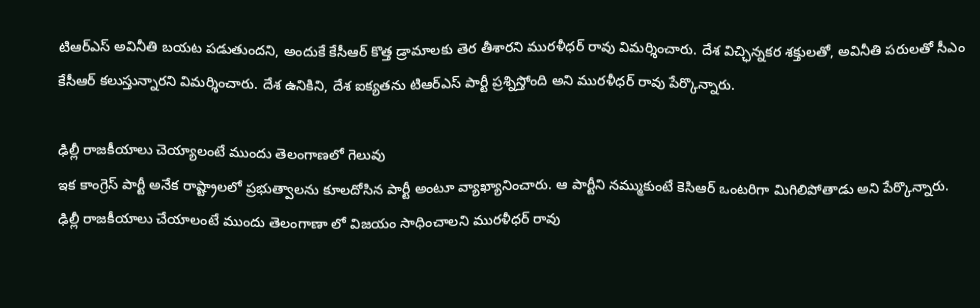టిఆర్ఎస్ అవినీతి బయట పడుతుందని, అందుకే కేసీఆర్ కొత్త డ్రామాలకు తెర తీశారని మురళీధర్ రావు విమర్శించారు. దేశ విచ్ఛిన్నకర శక్తులతో, అవినీతి పరులతో సీఎం కేసీఆర్ కలుస్తున్నారని విమర్శించారు. దేశ ఉనికిని, దేశ ఐక్యతను టిఆర్ఎస్ పార్టీ ప్రశ్నిస్తోంది అని మురళీధర్ రావు పేర్కొన్నారు.

ఢిల్లీ రాజకీయాలు చెయ్యాలంటే ముందు తెలంగాణలో గెలువు
ఇక కాంగ్రెస్ పార్టీ అనేక రాష్ట్రాలలో ప్రభుత్వాలను కూలదోసిన పార్టీ అంటూ వ్యాఖ్యానించారు. ఆ పార్టీని నమ్ముకుంటే కెసిఆర్ ఒంటరిగా మిగిలిపోతాడు అని పేర్కొన్నారు. ఢిల్లీ రాజకీయాలు చేయాలంటే ముందు తెలంగాణా లో విజయం సాధించాలని మురళీధర్ రావు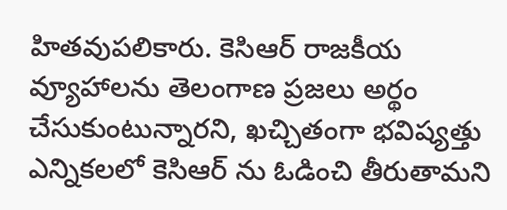హితవుపలికారు. కెసిఆర్ రాజకీయ వ్యూహాలను తెలంగాణ ప్రజలు అర్థం చేసుకుంటున్నారని, ఖచ్చితంగా భవిష్యత్తు ఎన్నికలలో కెసిఆర్ ను ఓడించి తీరుతామని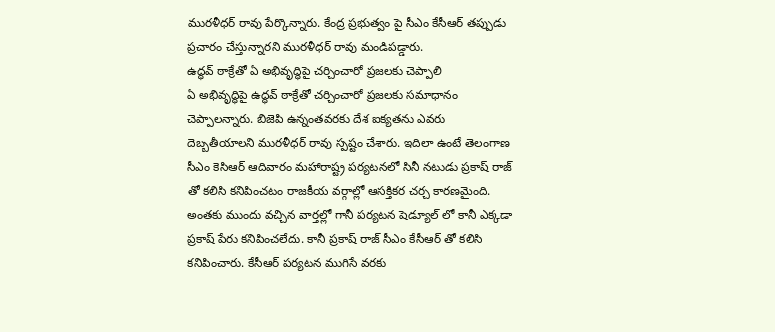మురళీధర్ రావు పేర్కొన్నారు. కేంద్ర ప్రభుత్వం పై సీఎం కేసీఆర్ తప్పుడు ప్రచారం చేస్తున్నారని మురళీధర్ రావు మండిపడ్డారు.
ఉద్ధవ్ ఠాక్రేతో ఏ అభివృద్ధిపై చర్చించారో ప్రజలకు చెప్పాలి
ఏ అభివృద్ధిపై ఉద్ధవ్ ఠాక్రేతో చర్చించారో ప్రజలకు సమాధానం చెప్పాలన్నారు. బిజెపి ఉన్నంతవరకు దేశ ఐక్యతను ఎవరు దెబ్బతీయాలని మురళీధర్ రావు స్పష్టం చేశారు. ఇదిలా ఉంటే తెలంగాణ సీఎం కెసిఆర్ ఆదివారం మహారాష్ట్ర పర్యటనలో సినీ నటుడు ప్రకాష్ రాజ్ తో కలిసి కనిపించటం రాజకీయ వర్గాల్లో ఆసక్తికర చర్చ కారణమైంది. అంతకు ముందు వచ్చిన వార్తల్లో గానీ పర్యటన షెడ్యూల్ లో కానీ ఎక్కడా ప్రకాష్ పేరు కనిపించలేదు. కానీ ప్రకాష్ రాజ్ సీఎం కేసీఆర్ తో కలిసి కనిపించారు. కేసీఆర్ పర్యటన ముగిసే వరకు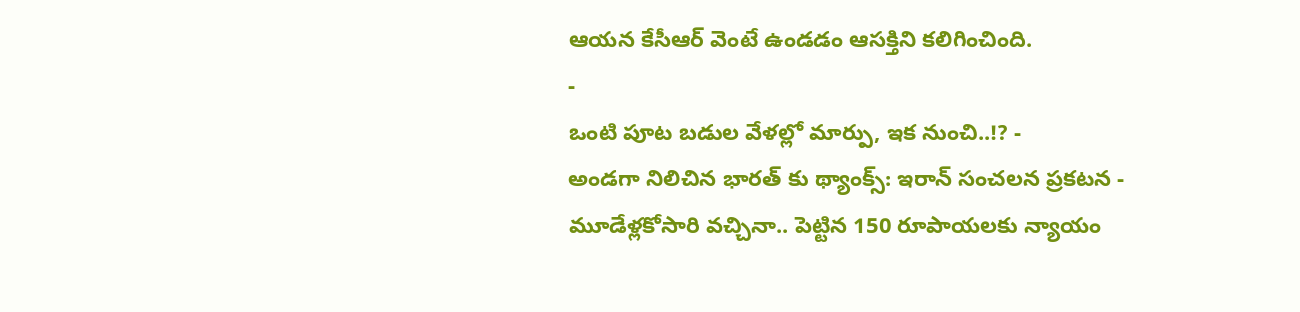ఆయన కేసీఆర్ వెంటే ఉండడం ఆసక్తిని కలిగించింది.
-
ఒంటి పూట బడుల వేళల్లో మార్పు, ఇక నుంచి..!? -
అండగా నిలిచిన భారత్ కు థ్యాంక్స్: ఇరాన్ సంచలన ప్రకటన -
మూడేళ్లకోసారి వచ్చినా.. పెట్టిన 150 రూపాయలకు న్యాయం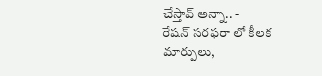చేస్తావ్ అన్నా.. -
రేషన్ సరఫరా లో కీలక మార్పులు,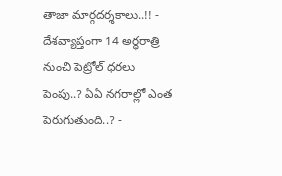తాజా మార్గదర్శకాలు..!! -
దేశవ్యాప్తంగా 14 అర్ధరాత్రి నుంచి పెట్రోల్ ధరలు పెంపు..? ఏఏ నగరాల్లో ఎంత పెరుగుతుంది..? -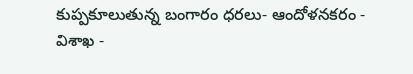కుప్పకూలుతున్న బంగారం ధరలు- ఆందోళనకరం -
విశాఖ -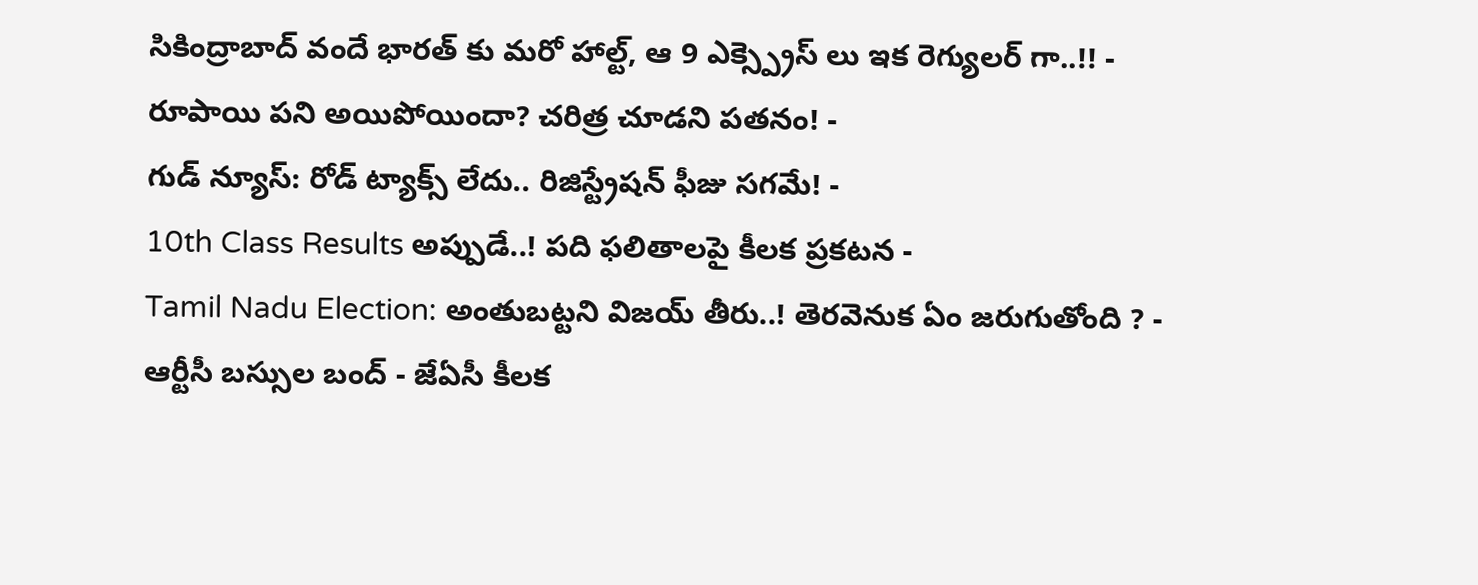సికింద్రాబాద్ వందే భారత్ కు మరో హాల్ట్, ఆ 9 ఎక్స్ప్రెస్ లు ఇక రెగ్యులర్ గా..!! -
రూపాయి పని అయిపోయిందా? చరిత్ర చూడని పతనం! -
గుడ్ న్యూస్: రోడ్ ట్యాక్స్ లేదు.. రిజిస్ట్రేషన్ ఫీజు సగమే! -
10th Class Results అప్పుడే..! పది ఫలితాలపై కీలక ప్రకటన -
Tamil Nadu Election: అంతుబట్టని విజయ్ తీరు..! తెరవెనుక ఏం జరుగుతోంది ? -
ఆర్టీసీ బస్సుల బంద్ - జేఏసీ కీలక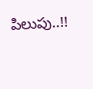పిలుపు..!!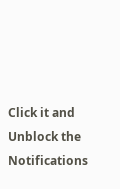Click it and Unblock the Notifications